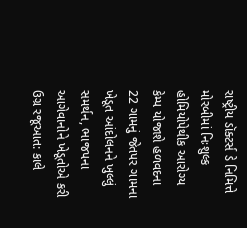રાષ્ટ્રીય ડૉક્ટર્સ ડે નિમિત્તે મોરબીમાં નિઃશુલ્ક હોમિયોપેથીક આરોગ્ય કેમ્પ યોજાશે હળવદના 22 ગામનું જેતપર ગામના ખેડૂત આંદોલનને ખુલ્લું સમર્થન, ભાજપના આગેવાનોને ખેડૂતોએ કરી ઉગ્ર રજૂઆત: કાલે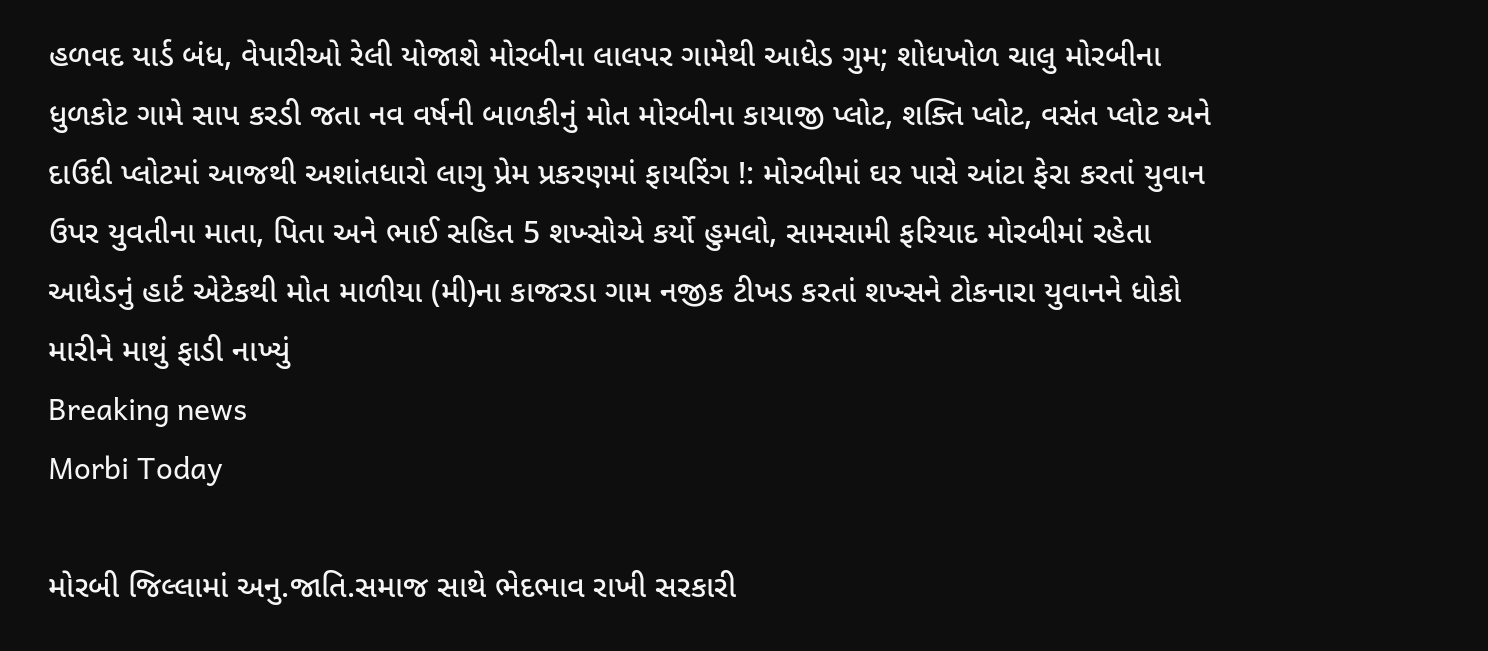હળવદ યાર્ડ બંધ, વેપારીઓ રેલી યોજાશે મોરબીના લાલપર ગામેથી આધેડ ગુમ; શોધખોળ ચાલુ મોરબીના ધુળકોટ ગામે સાપ કરડી જતા નવ વર્ષની બાળકીનું મોત મોરબીના કાયાજી પ્લોટ, શક્તિ પ્લોટ, વસંત પ્લોટ અને દાઉદી પ્લોટમાં આજથી અશાંતધારો લાગુ પ્રેમ પ્રકરણમાં ફાયરિંગ !: મોરબીમાં ઘર પાસે આંટા ફેરા કરતાં યુવાન ઉપર યુવતીના માતા, પિતા અને ભાઈ સહિત 5 શખ્સોએ કર્યો હુમલો, સામસામી ફરિયાદ મોરબીમાં રહેતા આધેડનું હાર્ટ એટેકથી મોત માળીયા (મી)ના કાજરડા ગામ નજીક ટીખડ કરતાં શખ્સને ટોકનારા યુવાનને ધોકો મારીને માથું ફાડી નાખ્યું
Breaking news
Morbi Today

મોરબી જિલ્લામાં અનુ.જાતિ.સમાજ સાથે ભેદભાવ રાખી સરકારી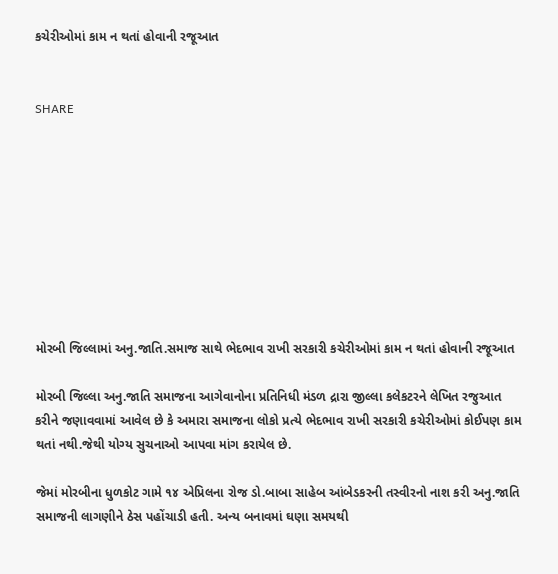કચેરીઓમાં કામ ન થતાં હોવાની રજૂઆત


SHARE









મોરબી જિલ્લામાં અનુ.જાતિ.સમાજ સાથે ભેદભાવ રાખી સરકારી કચેરીઓમાં કામ ન થતાં હોવાની રજૂઆત

મોરબી જિલ્લા અનુ.જાતિ સમાજના આગેવાનોના પ્રતિનિધી મંડળ દ્રારા જીલ્લા કલેકટરને લેખિત રજુઆત કરીને જણાવવામાં આવેલ છે કે અમારા સમાજના લોકો પ્રત્યે ભેદભાવ રાખી સરકારી કચેરીઓમાં કોઈપણ કામ થતાં નથી.જેથી યોગ્ય સુચનાઓ આપવા માંગ કરાયેલ છે.

જેમાં મોરબીના ધુળકોટ ગામે ૧૪ એપ્રિલના રોજ ડો.બાબા સાહેબ આંબેડકરની તસ્વીરનો નાશ કરી અનુ.જાતિ સમાજની લાગણીને ઠેસ પહોંચાડી હતી. અન્ય બનાવમાં ઘણા સમયથી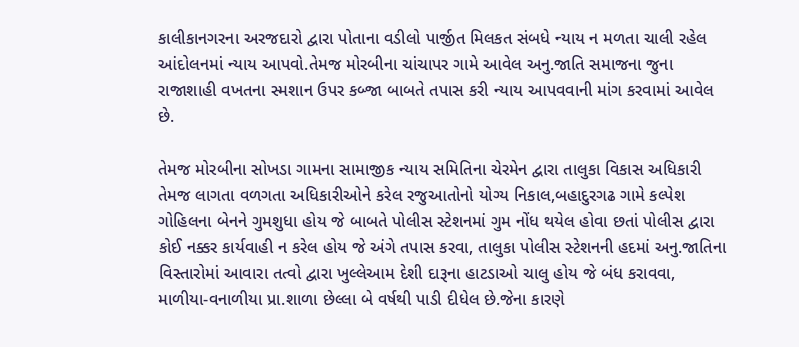કાલીકાનગરના અરજદારો દ્વારા પોતાના વડીલો પાર્જીત મિલકત સંબધે ન્યાય ન મળતા ચાલી રહેલ આંદોલનમાં ન્યાય આપવો.તેમજ મોરબીના ચાંચાપર ગામે આવેલ અનુ.જાતિ સમાજના જુના રાજાશાહી વખતના સ્મશાન ઉપર કબ્જા બાબતે તપાસ કરી ન્યાય આપવવાની માંગ કરવામાં આવેલ છે.

તેમજ મોરબીના સોખડા ગામના સામાજીક ન્યાય સમિતિના ચેરમેન દ્વારા તાલુકા વિકાસ અધિકારી તેમજ લાગતા વળગતા અધિકારીઓને કરેલ રજુઆતોનો યોગ્ય નિકાલ,બહાદુરગઢ ગામે કલ્પેશ ગોહિલના બેનને ગુમશુધા હોય જે બાબતે પોલીસ સ્ટેશનમાં ગુમ નોંધ થયેલ હોવા છતાં પોલીસ દ્વારા કોઈ નક્કર કાર્યવાહી ન કરેલ હોય જે અંગે તપાસ કરવા, તાલુકા પોલીસ સ્ટેશનની હદમાં અનુ.જાતિના વિસ્તારોમાં આવારા તત્વો દ્વારા ખુલ્લેઆમ દેશી દારૂના હાટડાઓ ચાલુ હોય જે બંધ કરાવવા, માળીયા-વનાળીયા પ્રા.શાળા છેલ્લા બે વર્ષથી પાડી દીધેલ છે.જેના કારણે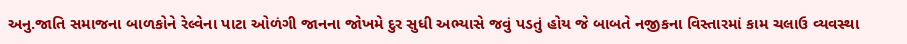અનુ.જાતિ સમાજના બાળકોને રેલ્વેના પાટા ઓળંગી જાનના જોખમે દુર સુધી અભ્યાસે જવું પડતું હોય જે બાબતે નજીકના વિસ્તારમાં કામ ચલાઉ વ્યવસ્થા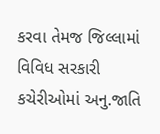કરવા તેમજ જિલ્લામાં વિવિધ સરકારી કચેરીઓમાં અનુ.જાતિ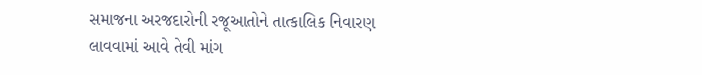સમાજના અરજદારોની રજૂઆતોને તાત્કાલિક નિવારણ લાવવામાં આવે તેવી માંગ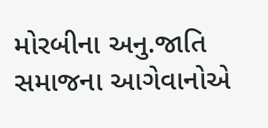મોરબીના અનુ.જાતિ સમાજના આગેવાનોએ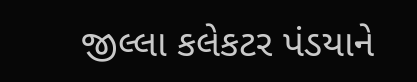જીલ્લા કલેકટર પંડયાને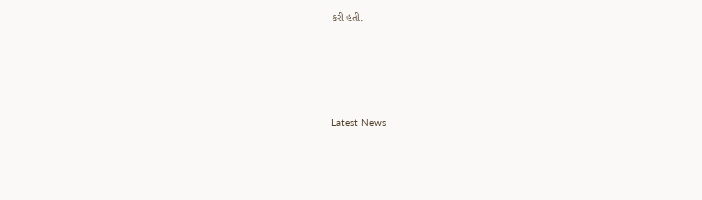કરી હતી.






Latest News